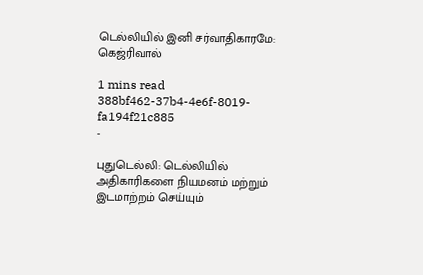டெல்லியில் இனி சர்வாதிகாரமே: கெஜ்ரிவால்

1 mins read
388bf462-37b4-4e6f-8019-fa194f21c885
-

புதுடெல்லி: டெல்லியில் அதிகாரிகளை நியமனம் மற்றும் இடமாற்றம் செய்யும்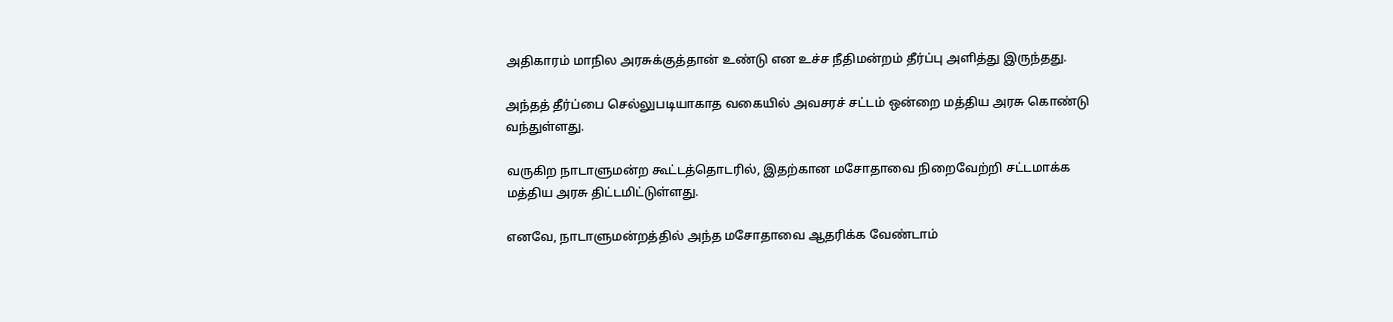அதிகாரம் மாநில அரசுக்குத்தான் உண்டு என உச்ச நீதிமன்றம் தீர்ப்பு அளித்து இருந்தது.

அந்தத் தீர்ப்பை செல்லுபடியாகாத வகையில் அவசரச் சட்டம் ஒன்றை மத்திய அரசு கொண்டு வந்துள்ளது.

வருகிற நாடாளுமன்ற கூட்டத்தொடரில், இதற்கான மசோதாவை நிறைவேற்றி சட்டமாக்க மத்திய அரசு திட்டமிட்டுள்ளது.

எனவே, நாடாளுமன்றத்தில் அந்த மசோதாவை ஆதரிக்க வேண்டாம்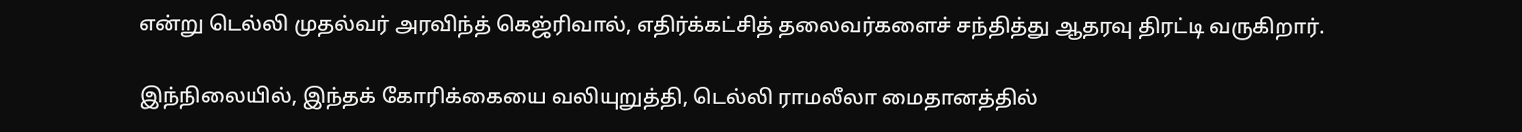என்று டெல்லி முதல்வர் அரவிந்த் கெஜ்ரிவால், எதிர்க்கட்சித் தலைவர்களைச் சந்தித்து ஆதரவு திரட்டி வருகிறார்.

இந்நிலையில், இந்தக் கோரிக்கையை வலியுறுத்தி, டெல்லி ராமலீலா மைதானத்தில்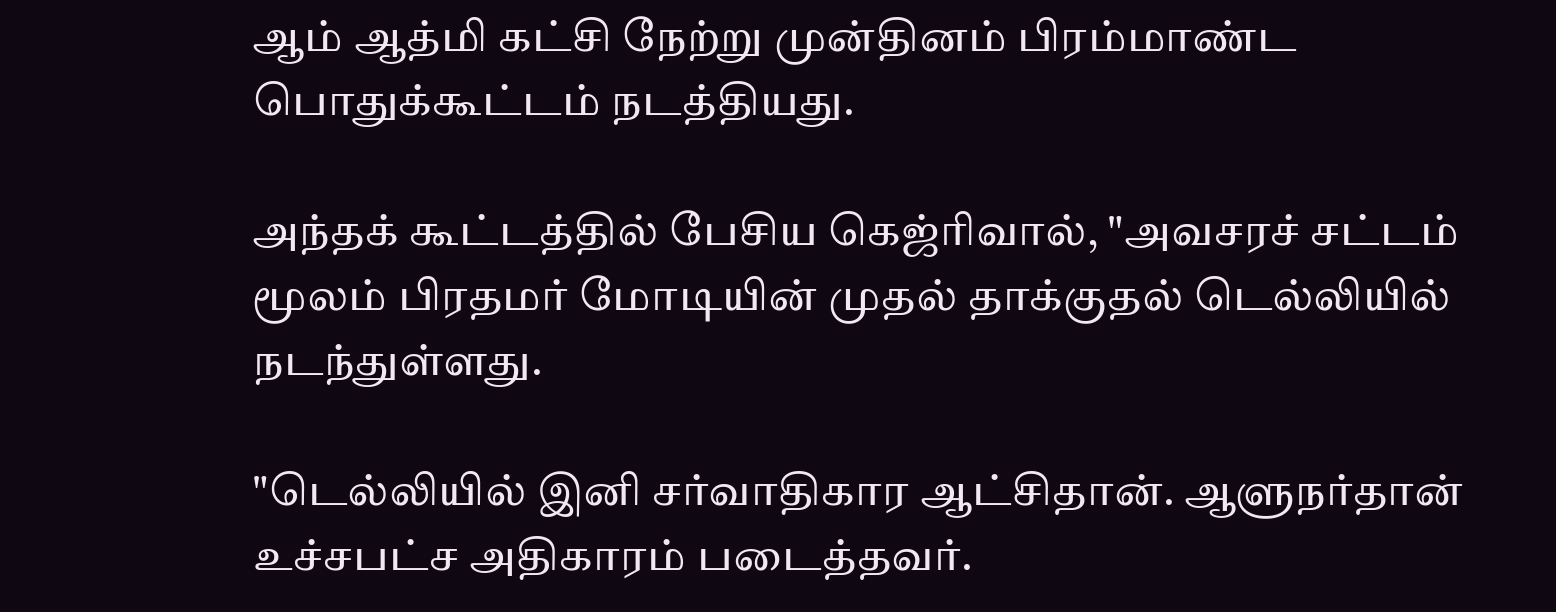ஆம் ஆத்மி கட்சி நேற்று முன்தினம் பிரம்மாண்ட பொதுக்கூட்டம் நடத்தியது.

அந்தக் கூட்டத்தில் பேசிய கெஜ்ரிவால், "அவசரச் சட்டம் மூலம் பிரதமர் மோடியின் முதல் தாக்குதல் டெல்லியில் நடந்துள்ளது.

"டெல்லியில் இனி சர்வாதிகார ஆட்சிதான். ஆளுநர்தான் உச்சபட்ச அதிகாரம் படைத்தவர்.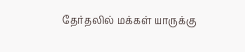தேர்தலில் மக்கள் யாருக்கு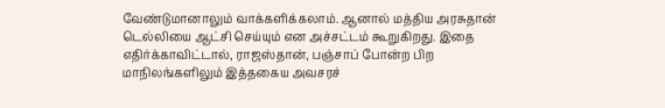வேண்டுமானாலும் வாக்களிக்கலாம். ஆனால் மத்திய அரசுதான் டெல்லியை ஆட்சி செய்யும் என அச்சட்டம் கூறுகிறது. இதை எதிர்க்காவிட்டால், ராஜஸ்தான், பஞ்சாப் போன்ற பிற மாநிலங்களிலும் இத்தகைய அவசரச்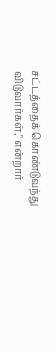சட்டத்தைக் கொண்டுவந்து விடுவார்கள்," என்றார்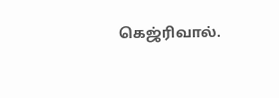கெஜ்ரிவால்.